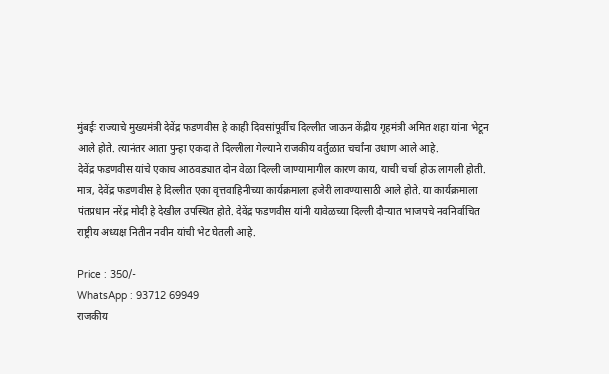मुंबईः राज्याचे मुख्यमंत्री देवेंद्र फडणवीस हे काही दिवसांपूर्वीच दिल्लीत जाऊन केंद्रीय गृहमंत्री अमित शहा यांना भेटून आले होते. त्यानंतर आता पुन्हा एकदा ते दिल्लीला गेल्याने राजकीय वर्तुळात चर्चांना उधाण आले आहे.
देवेंद्र फडणवीस यांचे एकाच आठवड्यात दोन वेळा दिल्ली जाण्यामागील कारण काय, याची चर्चा होऊ लागली होती. मात्र, देवेंद्र फडणवीस हे दिल्लीत एका वृत्तवाहिनीच्या कार्यक्रमाला हजेरी लावण्यासाठी आले होते. या कार्यक्रमाला पंतप्रधान नरेंद्र मोदी हे देखील उपस्थित होते. देवेंद्र फडणवीस यांनी यावेळच्या दिल्ली दौऱ्यात भाजपचे नवनिर्वाचित राष्ट्रीय अध्यक्ष नितीन नवीन यांची भेट घेतली आहे.

Price : 350/-
WhatsApp : 93712 69949
राजकीय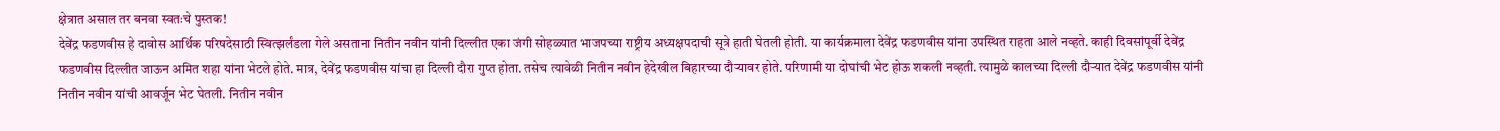क्षेत्रात असाल तर बनवा स्वतःचे पुस्तक!
देवेंद्र फडणवीस हे दावोस आर्थिक परिषदेसाठी स्वित्झर्लंडला गेले असताना नितीन नवीन यांनी दिल्लीत एका जंगी सोहळ्यात भाजपच्या राष्ट्रीय अध्यक्षपदाची सूत्रे हाती घेतली होती. या कार्यक्रमाला देवेंद्र फडणवीस यांना उपस्थित राहता आले नव्हते. काही दिवसांपूर्वी देवेंद्र फडणवीस दिल्लीत जाऊन अमित शहा यांना भेटले होते. मात्र, देवेंद्र फडणवीस यांचा हा दिल्ली दौरा गुप्त होता. तसेच त्यावेळी नितीन नवीन हेदेखील बिहारच्या दौऱ्यावर होते. परिणामी या दोघांची भेट होऊ शकली नव्हती. त्यामुळे कालच्या दिल्ली दौऱ्यात देवेंद्र फडणवीस यांनी नितीन नवीन यांची आवर्जून भेट घेतली. नितीन नवीन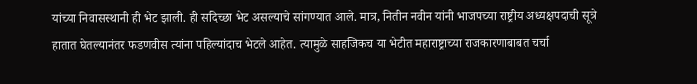यांच्या निवासस्थानी ही भेट झाली. ही सदिच्छा भेट असल्याचे सांगण्यात आले. मात्र, नितीन नवीन यांनी भाजपच्या राष्ट्रीय अध्यक्षपदाची सूत्रे हातात घेतल्यानंतर फडणवीस त्यांना पहिल्यांदाच भेटले आहेत. त्यामुळे साहजिकच या भेटीत महाराष्ट्राच्या राजकारणाबाबत चर्चा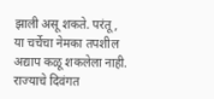झाली असू शकते. परंतू, या चर्चेचा नेमका तपशील अद्याप कळू शकलेला नाही.
राज्याचे दिवंगत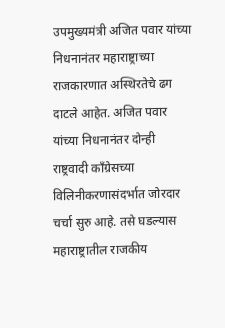उपमुख्यमंत्री अजित पवार यांच्या निधनानंतर महाराष्ट्राच्या राजकारणात अस्थिरतेचे ढग दाटले आहेत. अजित पवार यांच्या निधनानंतर दोन्ही राष्ट्रवादी काँग्रेसच्या विलिनीकरणासंदर्भात जोरदार चर्चा सुरु आहे. तसे घडल्यास महाराष्ट्रातील राजकीय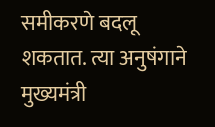समीकरणे बदलू शकतात. त्या अनुषंगाने मुख्यमंत्री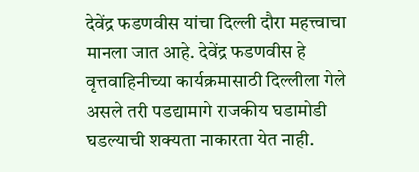देवेंद्र फडणवीस यांचा दिल्ली दौरा महत्त्वाचा मानला जात आहे. देवेंद्र फडणवीस हे वृत्तवाहिनीच्या कार्यक्रमासाठी दिल्लीला गेले असले तरी पडद्यामागे राजकीय घडामोडी घडल्याची शक्यता नाकारता येत नाही.